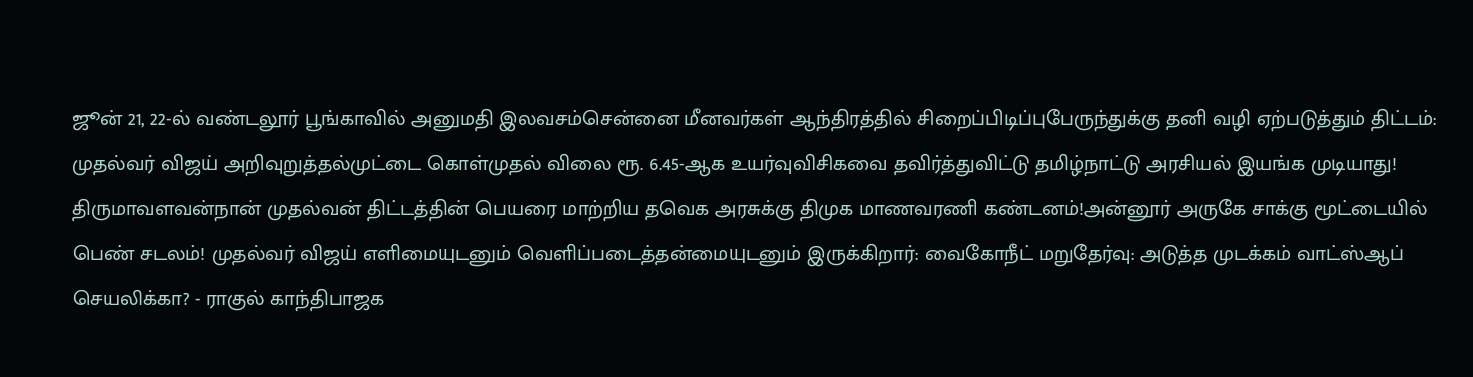ஜூன் 21, 22-ல் வண்டலூர் பூங்காவில் அனுமதி இலவசம்சென்னை மீனவர்கள் ஆந்திரத்தில் சிறைப்பிடிப்புபேருந்துக்கு தனி வழி ஏற்படுத்தும் திட்டம்: முதல்வர் விஜய் அறிவுறுத்தல்முட்டை கொள்முதல் விலை ரூ. 6.45-ஆக உயர்வுவிசிகவை தவிர்த்துவிட்டு தமிழ்நாட்டு அரசியல் இயங்க முடியாது! திருமாவளவன்நான் முதல்வன் திட்டத்தின் பெயரை மாற்றிய தவெக அரசுக்கு திமுக மாணவரணி கண்டனம்!அன்னூர் அருகே சாக்கு மூட்டையில் பெண் சடலம்! முதல்வர் விஜய் எளிமையுடனும் வெளிப்படைத்தன்மையுடனும் இருக்கிறார்: வைகோநீட் மறுதேர்வு: அடுத்த முடக்கம் வாட்ஸ்ஆப் செயலிக்கா? - ராகுல் காந்திபாஜக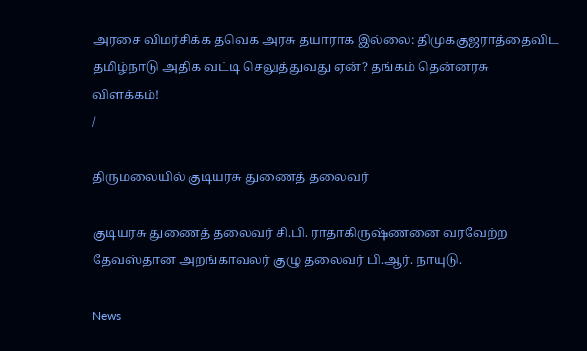அரசை விமர்சிக்க தவெக அரசு தயாராக இல்லை: திமுககுஜராத்தைவிட தமிழ்நாடு அதிக வட்டி செலுத்துவது ஏன்? தங்கம் தென்னரசு விளக்கம்!
/

திருமலையில் குடியரசு துணைத் தலைவர்

குடியரசு துணைத் தலைவர் சி.பி. ராதாகிருஷ்ணனை வரவேற்ற தேவஸ்தான அறங்காவலர் குழு தலைவர் பி.ஆர். நாயுடு.

News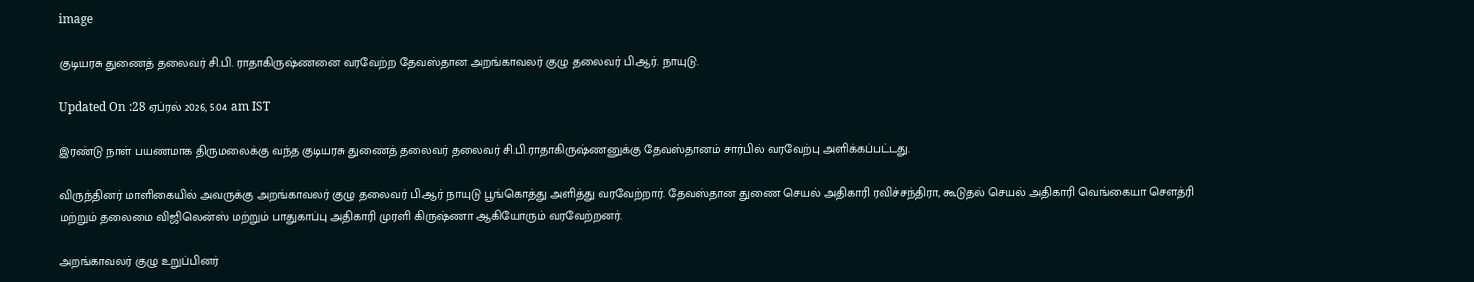image

குடியரசு துணைத் தலைவர் சி.பி. ராதாகிருஷ்ணனை வரவேற்ற தேவஸ்தான அறங்காவலர் குழு தலைவர் பி.ஆர். நாயுடு.

Updated On :28 ஏப்ரல் 2026, 5:04 am IST

இரண்டு நாள் பயணமாக திருமலைக்கு வந்த குடியரசு துணைத் தலைவர் தலைவர் சி.பி.ராதாகிருஷ்ணனுக்கு தேவஸ்தானம் சார்பில் வரவேற்பு அளிக்கப்பட்டது.

விருந்தினர் மாளிகையில் அவருக்கு அறங்காவலர் குழு தலைவர் பி.ஆர் நாயுடு பூங்கொத்து அளித்து வரவேற்றார். தேவஸ்தான துணை செயல் அதிகாரி ரவிச்சந்திரா, கூடுதல் செயல் அதிகாரி வெங்கையா சௌத்ரி மற்றும் தலைமை விஜிலென்ஸ் மற்றும் பாதுகாப்பு அதிகாரி முரளி கிருஷ்ணா ஆகியோரும் வரவேற்றனர்.

அறங்காவலர் குழு உறுப்பினர்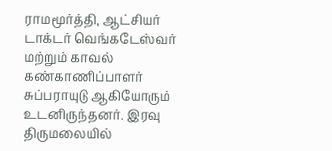ராமமூர்த்தி, ஆட்சியர் டாக்டர் வெங்கடேஸ்வர் மற்றும் காவல் கண்காணிப்பாளர் சுப்பராயுடு ஆகியோரும் உடனிருந்தனர். இரவு திருமலையில்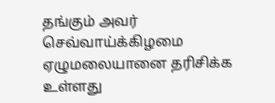தங்கும் அவர் செவ்வாய்க்கிழமை ஏழுமலையானை தரிசிக்க உள்ளது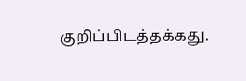குறிப்பிடத்தக்கது.